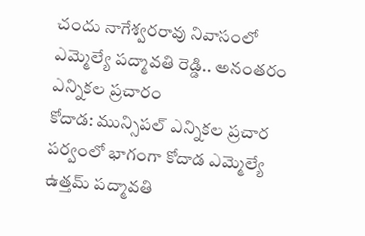చందు నాగేశ్వరరావు నివాసంలో ఎమ్మెల్యే పద్మావతి రెడ్డి.. అనంతరం ఎన్నికల ప్రచారం
కోదాడ: మున్సిపల్ ఎన్నికల ప్రచార పర్వంలో భాగంగా కోదాడ ఎమ్మెల్యే ఉత్తమ్ పద్మావతి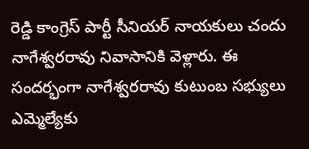రెడ్డి కాంగ్రెస్ పార్టీ సీనియర్ నాయకులు చందు నాగేశ్వరరావు నివాసానికి వెళ్లారు. ఈ సందర్భంగా నాగేశ్వరరావు కుటుంబ సభ్యులు ఎమ్మెల్యేకు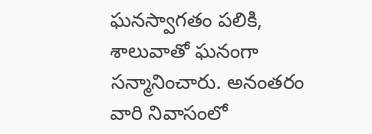ఘనస్వాగతం పలికి, శాలువాతో ఘనంగా సన్మానించారు. అనంతరం వారి నివాసంలో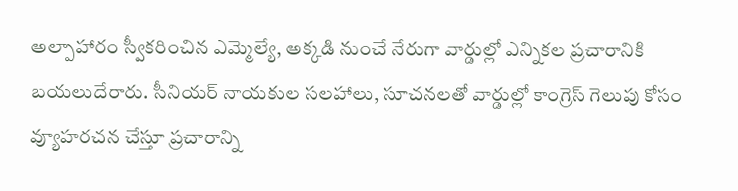అల్పాహారం స్వీకరించిన ఎమ్మెల్యే, అక్కడి నుంచే నేరుగా వార్డుల్లో ఎన్నికల ప్రచారానికి బయలుదేరారు. సీనియర్ నాయకుల సలహాలు, సూచనలతో వార్డుల్లో కాంగ్రెస్ గెలుపు కోసం వ్యూహరచన చేస్తూ ప్రచారాన్ని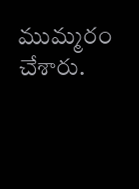ముమ్మరం చేశారు.